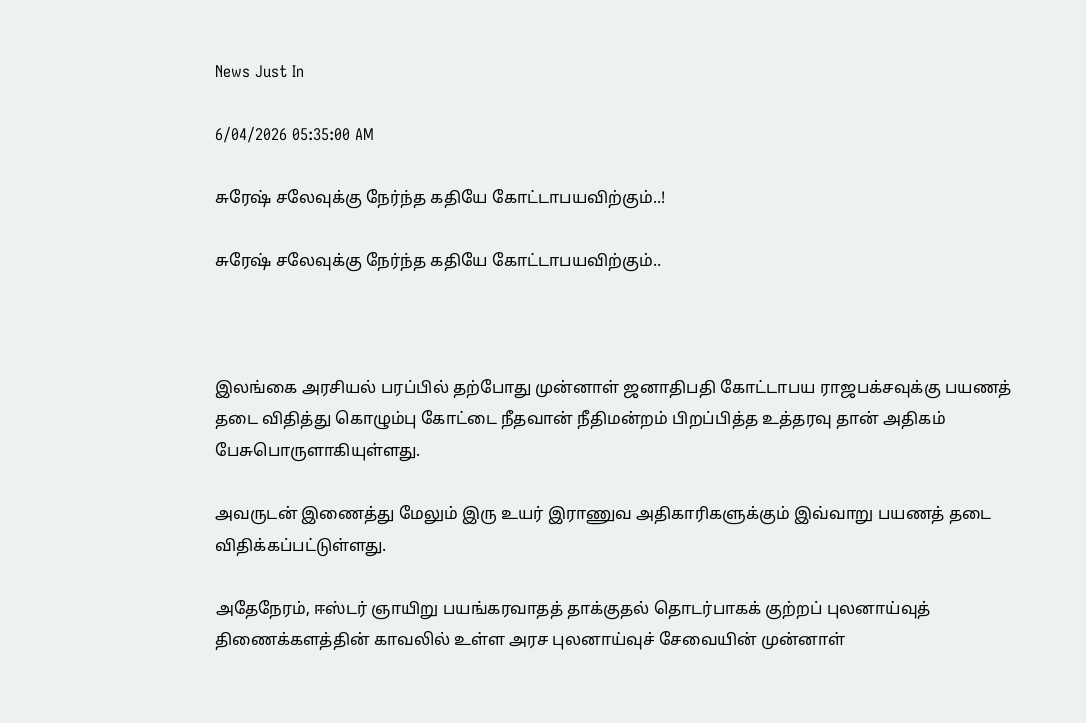News Just In

6/04/2026 05:35:00 AM

சுரேஷ் சலேவுக்கு நேர்ந்த கதியே கோட்டாபயவிற்கும்..!

சுரேஷ் சலேவுக்கு நேர்ந்த கதியே கோட்டாபயவிற்கும்..



இலங்கை அரசியல் பரப்பில் தற்போது முன்னாள் ஜனாதிபதி கோட்டாபய ராஜபக்சவுக்கு பயணத் தடை விதித்து கொழும்பு கோட்டை நீதவான் நீதிமன்றம் பிறப்பித்த உத்தரவு தான் அதிகம் பேசுபொருளாகியுள்ளது.

அவருடன் இணைத்து மேலும் இரு உயர் இராணுவ அதிகாரிகளுக்கும் இவ்வாறு பயணத் தடை விதிக்கப்பட்டுள்ளது.

அதேநேரம், ஈஸ்டர் ஞாயிறு பயங்கரவாதத் தாக்குதல் தொடர்பாகக் குற்றப் புலனாய்வுத் திணைக்களத்தின் காவலில் உள்ள அரச புலனாய்வுச் சேவையின் முன்னாள்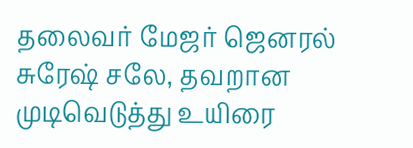தலைவர் மேஜர் ஜெனரல் சுரேஷ் சலே, தவறான முடிவெடுத்து உயிரை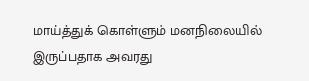மாய்த்துக் கொள்ளும் மனநிலையில் இருப்பதாக அவரது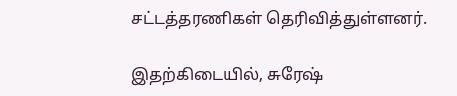சட்டத்தரணிகள் தெரிவித்துள்ளனர்.

இதற்கிடையில், சுரேஷ்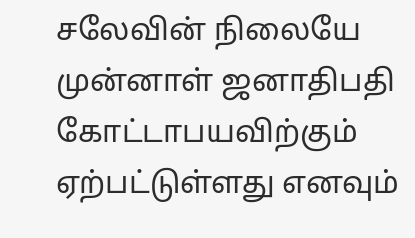சலேவின் நிலையே முன்னாள் ஜனாதிபதி கோட்டாபயவிற்கும் ஏற்பட்டுள்ளது எனவும்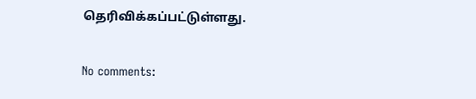தெரிவிக்கப்பட்டுள்ளது.

No comments: